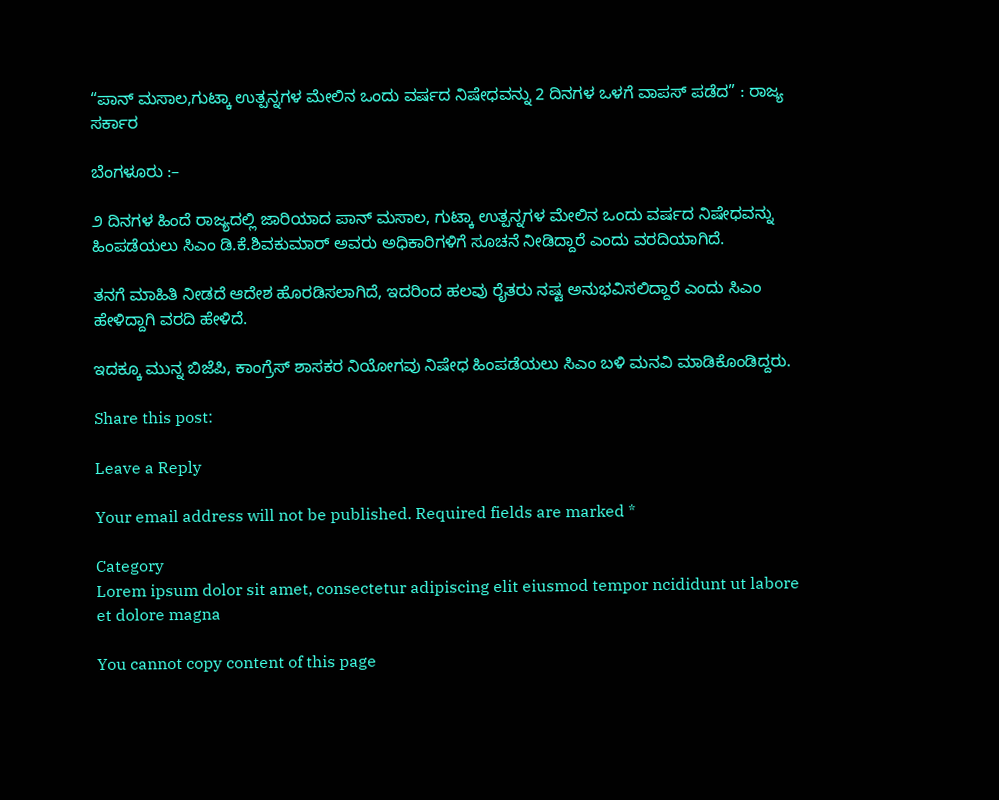“ಪಾನ್ ಮಸಾಲ,ಗುಟ್ಕಾ ಉತ್ಪನ್ನಗಳ ಮೇಲಿನ ಒಂದು ವರ್ಷದ ನಿಷೇಧವನ್ನು 2 ದಿನಗಳ ಒಳಗೆ ವಾಪಸ್ ಪಡೆದ” : ರಾಜ್ಯ ಸರ್ಕಾರ

ಬೆಂಗಳೂರು :–

೨ ದಿನಗಳ ಹಿಂದೆ ರಾಜ್ಯದಲ್ಲಿ ಜಾರಿಯಾದ ಪಾನ್ ಮಸಾಲ, ಗುಟ್ಕಾ ಉತ್ಪನ್ನಗಳ ಮೇಲಿನ ಒಂದು ವರ್ಷದ ನಿಷೇಧವನ್ನು ಹಿಂಪಡೆಯಲು ಸಿಎಂ ಡಿ.ಕೆ.ಶಿವಕುಮಾರ್ ಅವರು ಅಧಿಕಾರಿಗಳಿಗೆ ಸೂಚನೆ ನೀಡಿದ್ದಾರೆ ಎಂದು ವರದಿಯಾಗಿದೆ.

ತನಗೆ ಮಾಹಿತಿ ನೀಡದೆ ಆದೇಶ ಹೊರಡಿಸಲಾಗಿದೆ, ಇದರಿಂದ ಹಲವು ರೈತರು ನಷ್ಟ ಅನುಭವಿಸಲಿದ್ದಾರೆ ಎಂದು ಸಿಎಂ ಹೇಳಿದ್ದಾಗಿ ವರದಿ ಹೇಳಿದೆ.

ಇದಕ್ಕೂ ಮುನ್ನ ಬಿಜೆಪಿ, ಕಾಂಗ್ರೆಸ್ ಶಾಸಕರ ನಿಯೋಗವು ನಿಷೇಧ ಹಿಂಪಡೆಯಲು ಸಿಎಂ ಬಳಿ ಮನವಿ ಮಾಡಿಕೊಂಡಿದ್ದರು.

Share this post:

Leave a Reply

Your email address will not be published. Required fields are marked *

Category
Lorem ipsum dolor sit amet, consectetur adipiscing elit eiusmod tempor ncididunt ut labore et dolore magna

You cannot copy content of this page